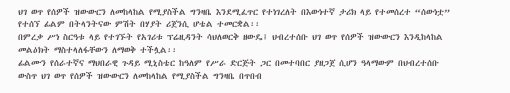ህገ ወጥ የሰዎች ዝውውርን ለመከላከል የሚያስችል ግንዛቤ እንደሚፈጥር የተነገረለት በእውነተኛ ታሪክ ላይ የተመሰረተ “ሰውነቷ” የተሰኘ ፊልም በትላንትናው ምሽት በሃያት ሪጀንሲ ሆቴል ተመርቋል፡፡
በምረቃ ሥነ ስርዓቱ ላይ የተገኙት የአገሪቱ ፕሬዚዳንት ሳህለወርቅ ዘውዴ፤ ህብረተሰቡ ህገ ወጥ የሰዎች ዝውውርን እንዲከላከል መልዕክት ማስተላለፋቸውን ለማወቅ ተችሏል፡፡
ፊልሙን የሰራተኛና ማህበራዊ ጉዳይ ሚኒስቴር ከዓለም የሥራ ድርጅት ጋር በመተባበር ያዘጋጀ ሲሆን ዓላማውም በህብረተሰቡ ውስጥ ህገ ወጥ የሰዎች ዝውውርን ለመከላከል የሚያስችል ግንዛቤ በጥበብ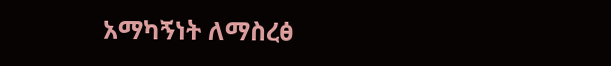አማካኝነት ለማስረፅ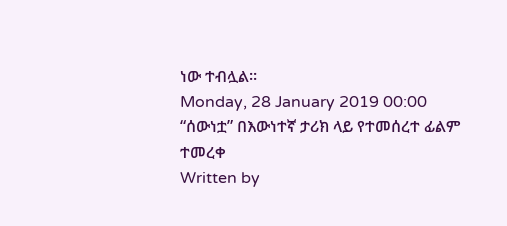ነው ተብሏል፡፡
Monday, 28 January 2019 00:00
“ሰውነቷ” በእውነተኛ ታሪክ ላይ የተመሰረተ ፊልም ተመረቀ
Written by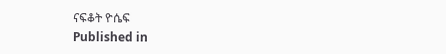ናፍቆት ዮሴፍ
Published in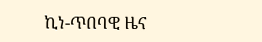ኪነ-ጥበባዊ ዜና